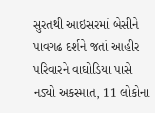સુરતથી આઇસરમાં બેસીને પાવગઢ દર્શને જતાં આહીર પરિવારને વાઘોડિયા પાસે નડ્યો અકસ્માત, 11 લોકોના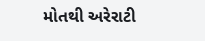મોતથી અરેરાટી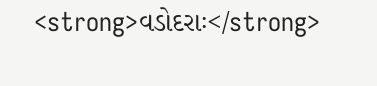<strong>વડોદરાઃ</strong>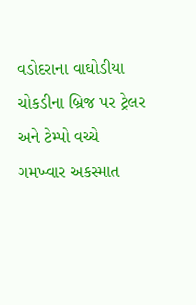વડોદરાના વાઘોડીયા ચોકડીના બ્રિજ પર ટ્રેલર અને ટેમ્પો વચ્ચે ગમખ્વાર અકસ્માત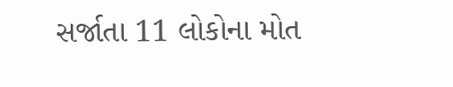સર્જાતા 11 લોકોના મોત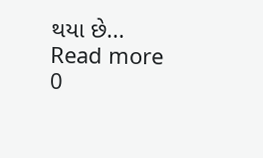થયા છે...
Read more
0